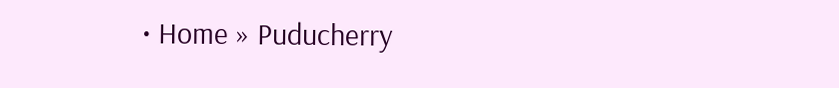• Home » Puducherry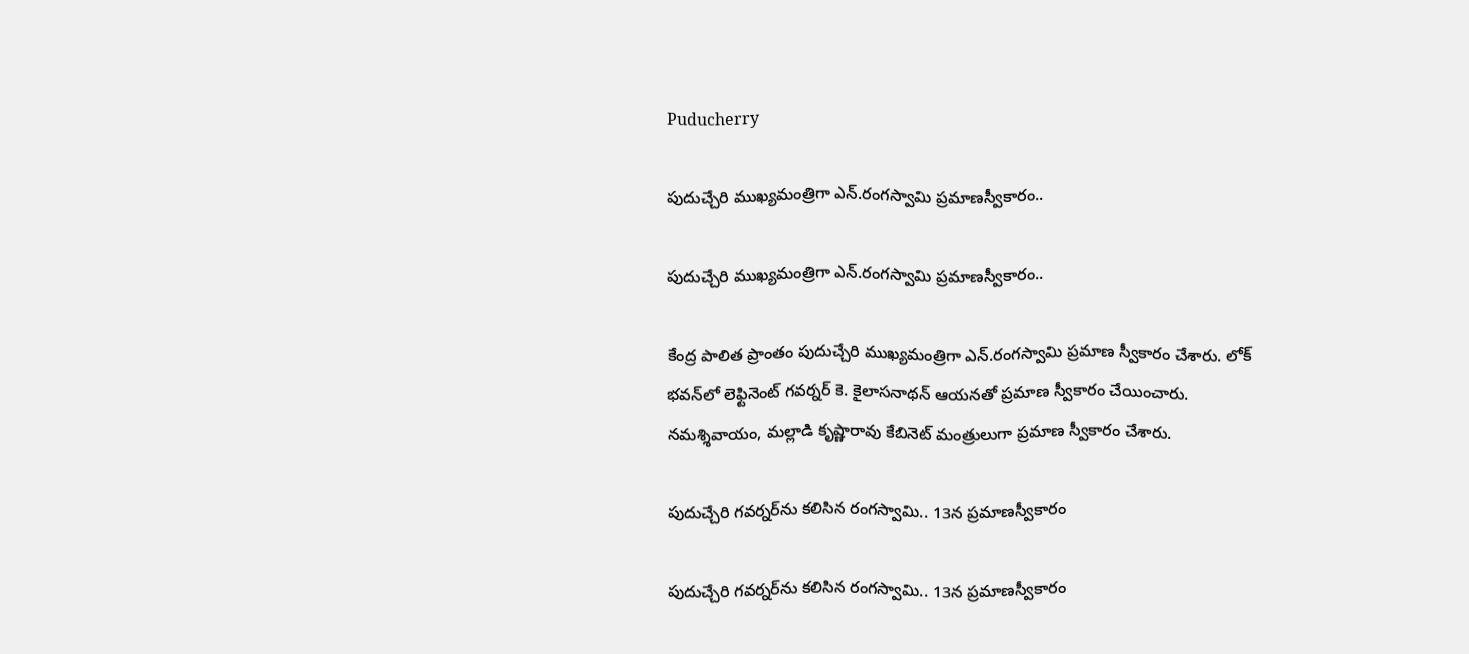Puducherry

పుదుచ్చేరి ముఖ్యమంత్రిగా ఎన్.రంగస్వామి ప్రమాణస్వీకారం..

పుదుచ్చేరి ముఖ్యమంత్రిగా ఎన్.రంగస్వామి ప్రమాణస్వీకారం..

కేంద్ర పాలిత ప్రాంతం పుదుచ్చేరి ముఖ్యమంత్రిగా ఎన్.రంగస్వామి ప్రమాణ స్వీకారం చేశారు. లోక్ భవన్‌లో లెఫ్టినెంట్ గవర్నర్ కె. కైలాసనాథన్ ఆయనతో ప్రమాణ స్వీకారం చేయించారు. నమశ్శివాయం, మల్లాడి కృష్ణారావు కేబినెట్ మంత్రులుగా ప్రమాణ స్వీకారం చేశారు.

పుదుచ్చేరి గవర్నర్‌ను కలిసిన రంగస్వామి.. 13న ప్రమాణస్వీకారం

పుదుచ్చేరి గవర్నర్‌ను కలిసిన రంగస్వామి.. 13న ప్రమాణస్వీకారం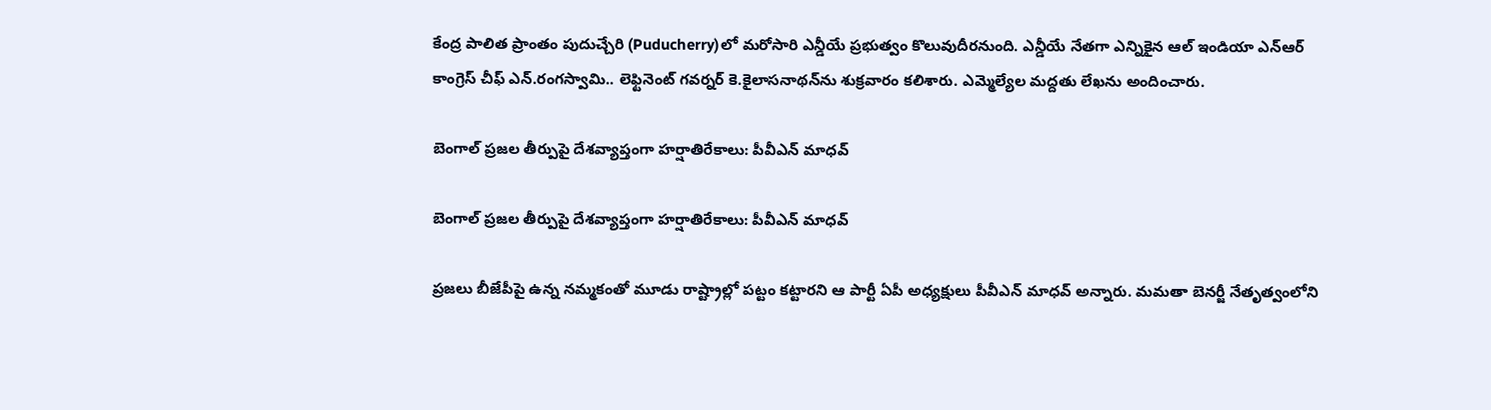కేంద్ర పాలిత ప్రాంతం పుదుచ్చేరి (Puducherry)లో మరోసారి ఎన్డీయే ప్రభుత్వం కొలువుదీరనుంది. ఎన్డీయే నేతగా ఎన్నికైన ఆల్ ఇండియా ఎన్ఆర్ కాంగ్రెస్ చీఫ్ ఎన్.రంగస్వామి.. లెఫ్టినెంట్ గవర్నర్ కె.కైలాసనాథన్‌ను శుక్రవారం కలిశారు. ఎమ్మెల్యేల మద్దతు లేఖను అందించారు.

బెంగాల్ ప్రజల తీర్పుపై దేశవ్యాప్తంగా హర్షాతిరేకాలు: పీవీఎన్ మాధవ్

బెంగాల్ ప్రజల తీర్పుపై దేశవ్యాప్తంగా హర్షాతిరేకాలు: పీవీఎన్ మాధవ్

ప్రజలు బీజేపీపై ఉన్న నమ్మకంతో మూడు రాష్ట్రాల్లో పట్టం కట్టారని ఆ పార్టీ ఏపీ అధ్యక్షులు పీవీఎన్ మాధవ్ అన్నారు. మమతా బెనర్జీ నేతృత్వంలోని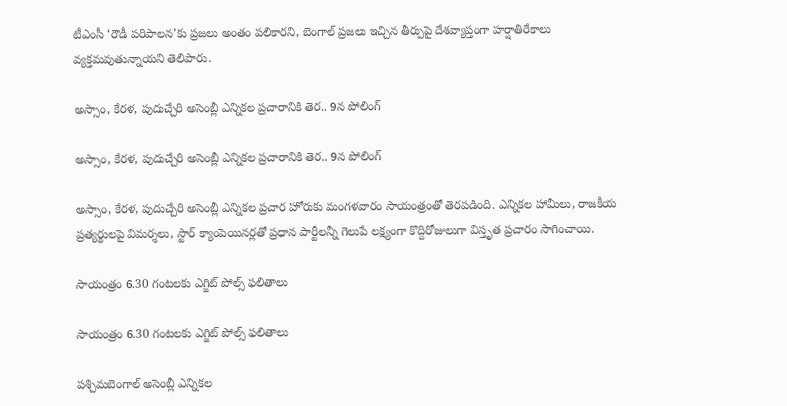టీఎంసీ ‘రౌడీ పరిపాలన’కు ప్రజలు అంతం పలికారని, బెంగాల్ ప్రజలు ఇచ్చిన తీర్పుపై దేశవ్యాప్తంగా హర్షాతిరేకాలు వ్యక్తమవుతున్నాయని తెలిపారు.

అస్సాం, కేరళ, పుదుచ్చేరి అసెంబ్లీ ఎన్నికల ప్రచారానికి తెర.. 9న పోలింగ్

అస్సాం, కేరళ, పుదుచ్చేరి అసెంబ్లీ ఎన్నికల ప్రచారానికి తెర.. 9న పోలింగ్

అస్సాం, కేరళ, పుదుచ్చేరి అసెంబ్లీ ఎన్నికల ప్రచార హోరుకు మంగళవారం సాయంత్రంతో తెరపడింది. ఎన్నికల హామీలు, రాజకీయ ప్రత్యర్థులపై విమర్శలు, స్టార్ క్యాంపెయినర్లతో ప్రధాన పార్టీలన్నీ గెలుపే లక్ష్యంగా కొద్దిరోజులుగా విస్తృత ప్రచారం సాగించాయి.

సాయంత్రం 6.30 గంటలకు ఎగ్జిట్ పోల్స్ ఫలితాలు

సాయంత్రం 6.30 గంటలకు ఎగ్జిట్ పోల్స్ ఫలితాలు

పశ్చిమబెంగాల్ అసెంబ్లీ ఎన్నికల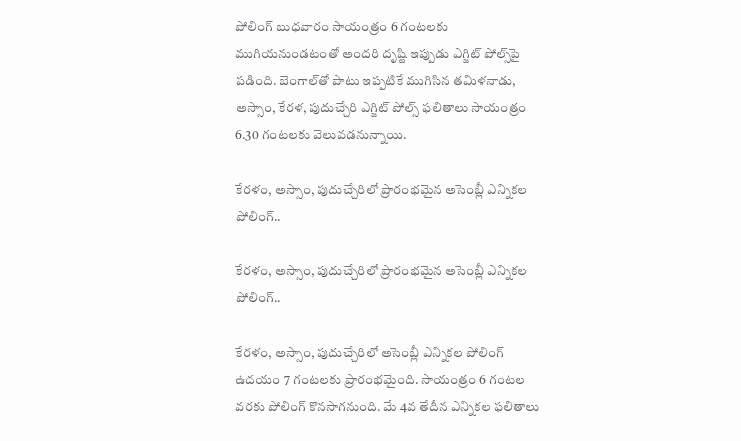పోలింగ్ బుధవారం సాయంత్రం 6 గంటలకు ముగియనుండటంతో అందరి దృష్టి ఇప్పుడు ఎగ్జిట్ పోల్స్‌పై పడింది. బెంగాల్‌తో పాటు ఇప్పటికే ముగిసిన తమిళనాడు, అస్సాం, కేరళ, పుదుచ్చేరి ఎగ్జిట్ పోల్స్‌ ఫలితాలు సాయంత్రం 6.30 గంటలకు వెలువడనున్నాయి.

కేరళం, అస్సాం, పుదుచ్చేరిలో ప్రారంభమైన అసెంబ్లీ ఎన్నికల పోలింగ్..

కేరళం, అస్సాం, పుదుచ్చేరిలో ప్రారంభమైన అసెంబ్లీ ఎన్నికల పోలింగ్..

కేరళం, అస్సాం, పుదుచ్చేరిలో అసెంబ్లీ ఎన్నికల పోలింగ్ ఉదయం 7 గంటలకు ప్రారంభమైంది. సాయంత్రం 6 గంటల వరకు పోలింగ్ కొనసాగనుంది. మే 4వ తేదీన ఎన్నికల ఫలితాలు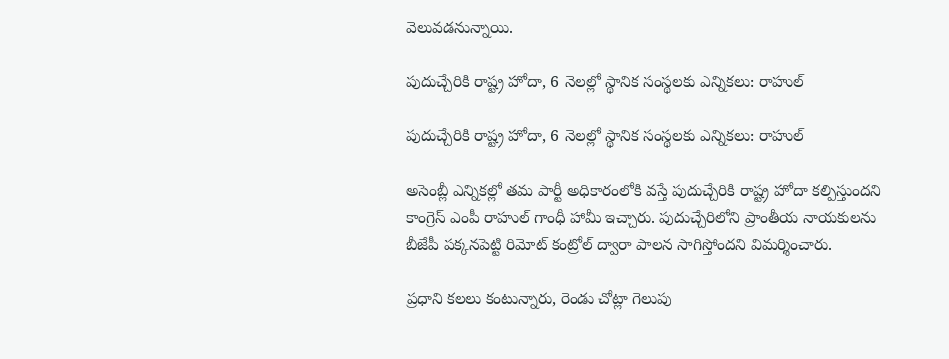వెలువడనున్నాయి.

పుదుచ్చేరికి రాష్ట్ర హోదా, 6 నెలల్లో స్థానిక సంస్థలకు ఎన్నికలు: రాహుల్

పుదుచ్చేరికి రాష్ట్ర హోదా, 6 నెలల్లో స్థానిక సంస్థలకు ఎన్నికలు: రాహుల్

అసెంబ్లీ ఎన్నికల్లో తమ పార్టీ అధికారంలోకి వస్తే పుదుచ్చేరికి రాష్ట్ర హోదా కల్పిస్తుందని కాంగ్రెస్ ఎంపీ రాహుల్ గాంధీ హామీ ఇచ్చారు. పుదుచ్చేరిలోని ప్రాంతీయ నాయకులను బీజేపీ పక్కనపెట్టి రిమోట్ కంట్రోల్ ద్వారా పాలన సాగిస్తోందని విమర్శించారు.

ప్రధాని కలలు కంటున్నారు, రెండు చోట్లా గెలుపు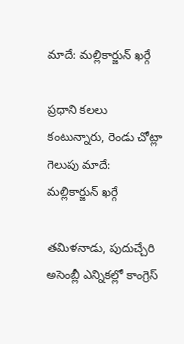మాదే: మల్లికార్జున్ ఖర్గే

ప్రధాని కలలు కంటున్నారు, రెండు చోట్లా గెలుపు మాదే: మల్లికార్జున్ ఖర్గే

తమిళనాడు, పుదుచ్చేరి అసెంబ్లీ ఎన్నికల్లో కాంగ్రెస్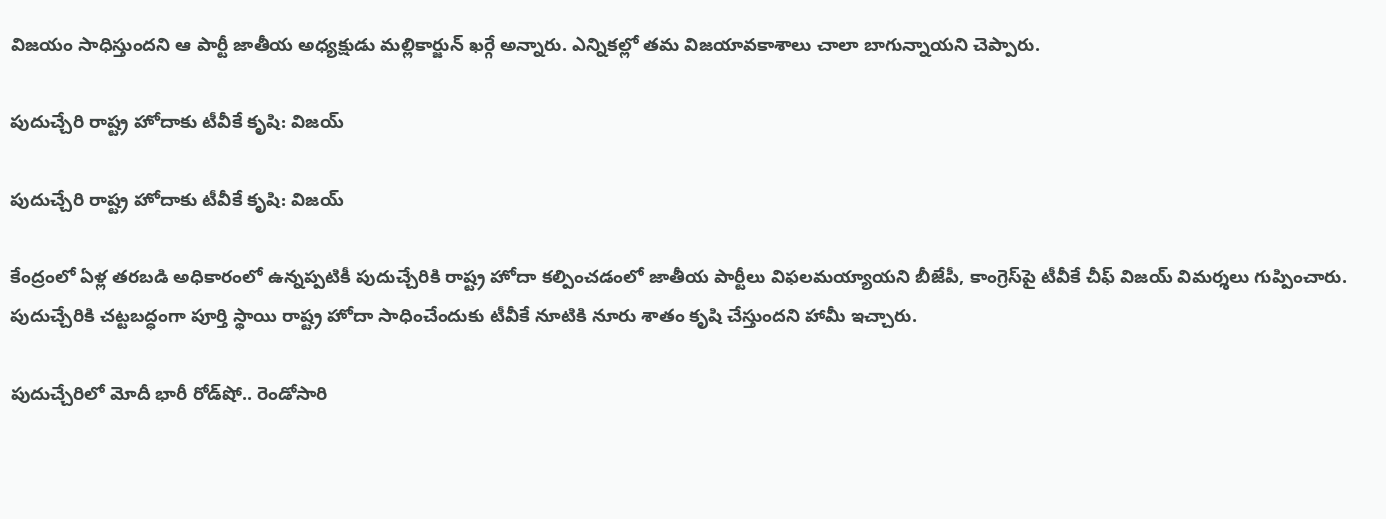విజయం సాధిస్తుందని ఆ పార్టీ జాతీయ అధ్యక్షుడు మల్లికార్జున్ ఖర్గే అన్నారు. ఎన్నికల్లో తమ విజయావకాశాలు చాలా బాగున్నాయని చెప్పారు.

పుదుచ్చేరి రాష్ట్ర హోదాకు టీవీకే కృషి: విజయ్

పుదుచ్చేరి రాష్ట్ర హోదాకు టీవీకే కృషి: విజయ్

కేంద్రంలో ఏళ్ల తరబడి అధికారంలో ఉన్నప్పటికీ పుదుచ్చేరికి రాష్ట్ర హోదా కల్పించడంలో జాతీయ పార్టీలు విఫలమయ్యాయని బీజేపీ, కాంగ్రెస్‌పై టీవీకే చీఫ్ విజయ్ విమర్శలు గుప్పించారు. పుదుచ్చేరికి చట్టబద్ధంగా పూర్తి స్థాయి రాష్ట్ర హోదా సాధించేందుకు టీవీకే నూటికి నూరు శాతం కృషి చేస్తుందని హామీ ఇచ్చారు.

పుదుచ్చేరిలో మోదీ భారీ రోడ్‌షో.. రెండోసారి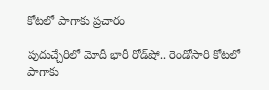కోటలో పాగాకు ప్రచారం

పుదుచ్చేరిలో మోదీ భారీ రోడ్‌షో.. రెండోసారి కోటలో పాగాకు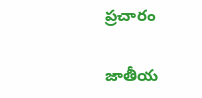ప్రచారం

జాతీయ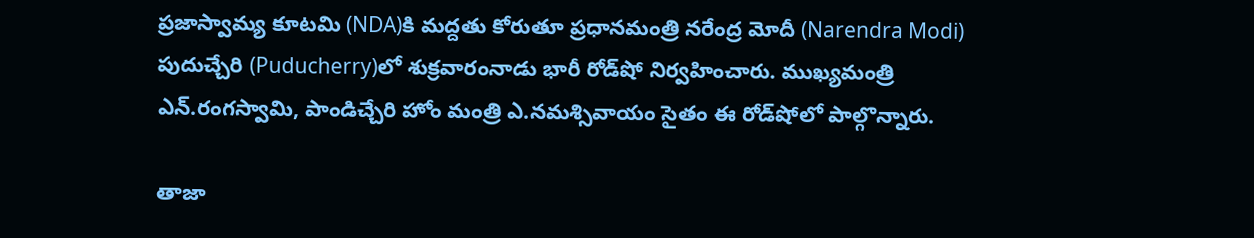ప్రజాస్వామ్య కూటమి (NDA)కి మద్దతు కోరుతూ ప్రధానమంత్రి నరేంద్ర మోదీ (Narendra Modi) పుదుచ్చేరి (Puducherry)లో శుక్రవారంనాడు భారీ రోడ్‌షో నిర్వహించారు. ముఖ్యమంత్రి ఎన్.రంగస్వామి, పాండిచ్చేరి హోం మంత్రి ఎ.నమశ్సివాయం సైతం ఈ రోడ్‌షోలో పాల్గొన్నారు.

తాజా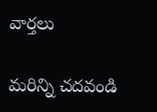వార్తలు

మరిన్ని చదవండి